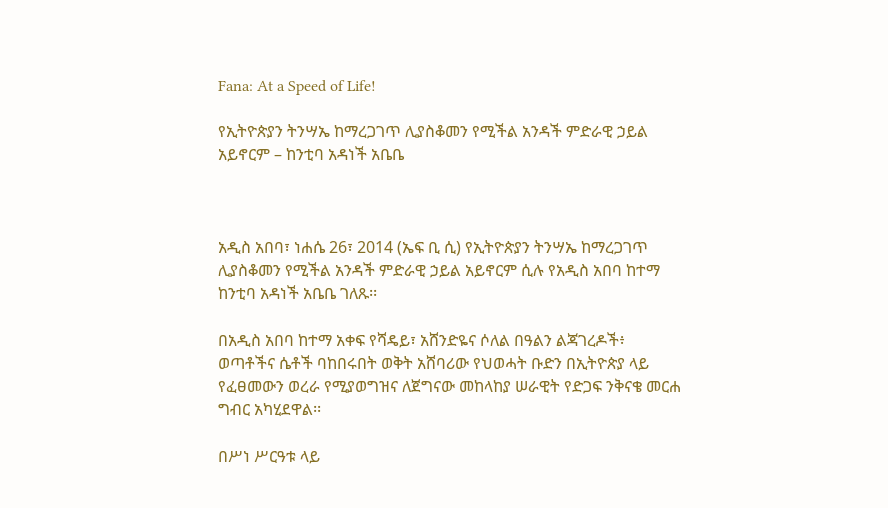Fana: At a Speed of Life!

የኢትዮጵያን ትንሣኤ ከማረጋገጥ ሊያስቆመን የሚችል አንዳች ምድራዊ ኃይል አይኖርም – ከንቲባ አዳነች አቤቤ



አዲስ አበባ፣ ነሐሴ 26፣ 2014 (ኤፍ ቢ ሲ) የኢትዮጵያን ትንሣኤ ከማረጋገጥ ሊያስቆመን የሚችል አንዳች ምድራዊ ኃይል አይኖርም ሲሉ የአዲስ አበባ ከተማ ከንቲባ አዳነች አቤቤ ገለጹ፡፡

በአዲስ አበባ ከተማ አቀፍ የሻዴይ፣ አሸንድዬና ሶለል በዓልን ልጃገረዶች፥ ወጣቶችና ሴቶች ባከበሩበት ወቅት አሸባሪው የህወሓት ቡድን በኢትዮጵያ ላይ የፈፀመውን ወረራ የሚያወግዝና ለጀግናው መከላከያ ሠራዊት የድጋፍ ንቅናቄ መርሐ ግብር አካሂደዋል፡፡

በሥነ ሥርዓቱ ላይ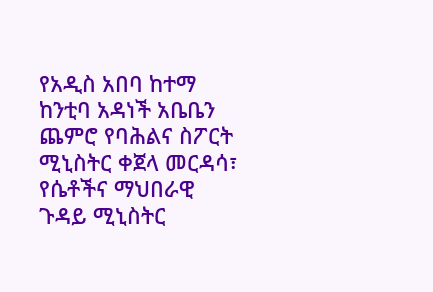የአዲስ አበባ ከተማ ከንቲባ አዳነች አቤቤን ጨምሮ የባሕልና ስፖርት ሚኒስትር ቀጀላ መርዳሳ፣ የሴቶችና ማህበራዊ ጉዳይ ሚኒስትር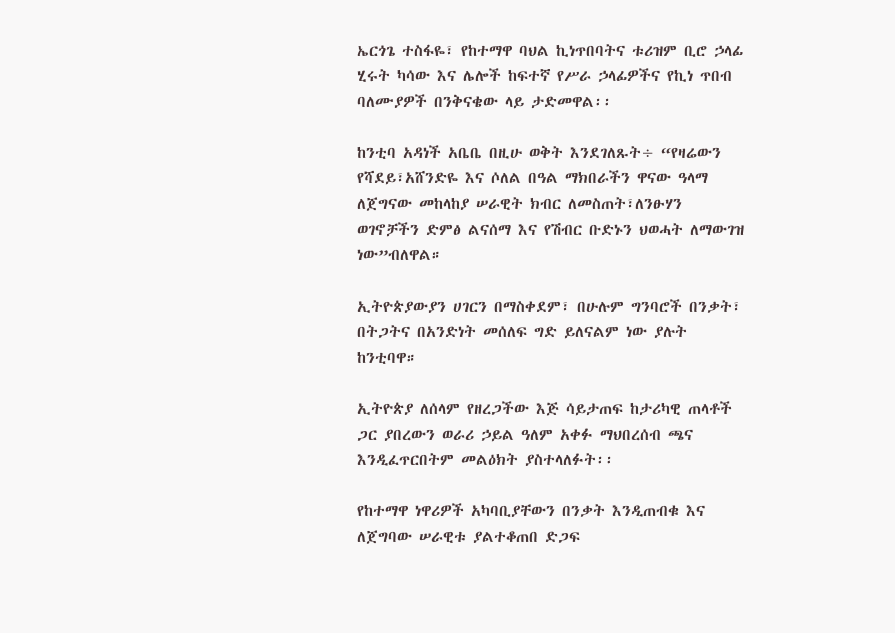ኤርጎጌ ተስፋዬ፣ የከተማዋ ባህል ኪነጥበባትና ቱሪዝም ቢሮ ኃላፊ ሂሩት ካሳው እና ሌሎች ከፍተኛ የሥራ ኃላፊዎችና የኪነ ጥበብ ባለሙያዎች በንቅናቄው ላይ ታድመዋል፡፡

ከንቲባ አዳነች አቤቤ በዚሁ ወቅት እንደገለጹት÷ “የዛሬውን የሻደይ፣አሸንድዬ እና ሶለል በዓል ማክበራችን ዋናው ዓላማ ለጀግናው መከላከያ ሠራዊት ክብር ለመስጠት፣ለንፁሃን ወገኖቻችን ድምፅ ልናሰማ እና የሽብር ቡድኑን ህወሓት ለማውገዝ ነው”ብለዋል።

ኢትዮጵያውያን ሀገርን በማስቀደም፣ በሁሉም ግንባሮች በንቃት፣ በትጋትና በአንድነት መሰለፍ ግድ ይለናልም ነው ያሉት ከንቲባዋ።

ኢትዮጵያ ለሰላም የዘረጋችው እጅ ሳይታጠፍ ከታሪካዊ ጠላቶች ጋር ያበረውን ወራሪ ኃይል ዓለም አቀፉ ማህበረሰብ ጫና እንዲፈጥርበትም መልዕክት ያስተላለፉት፡፡

የከተማዋ ነዋሪዎች አካባቢያቸውን በንቃት እንዲጠብቁ እና ለጀግባው ሠራዊቱ ያልተቆጠበ ድጋፍ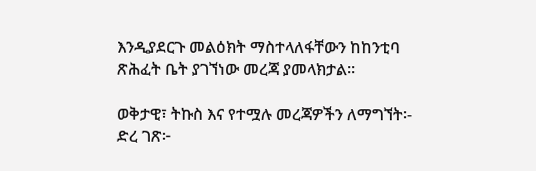እንዲያደርጉ መልዕክት ማስተላለፋቸውን ከከንቲባ ጽሕፈት ቤት ያገኘነው መረጃ ያመላክታል፡፡

ወቅታዊ፣ ትኩስ እና የተሟሉ መረጃዎችን ለማግኘት፡-
ድረ ገጽ፦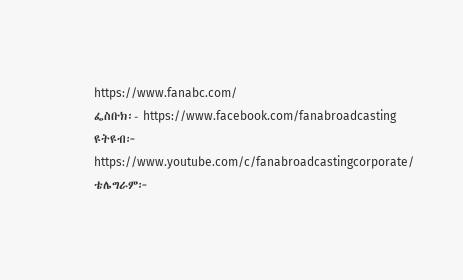https://www.fanabc.com/
ፌስቡክ፡- https://www.facebook.com/fanabroadcasting
ዩትዩብ፦ https://www.youtube.com/c/fanabroadcastingcorporate/
ቴሌግራም፦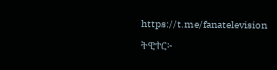https://t.me/fanatelevision
ትዊተር፦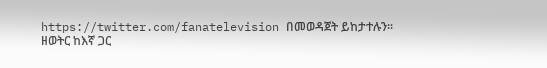https://twitter.com/fanatelevision በመወዳጀት ይከታተሉን፡፡
ዘወትር ከእኛ ጋር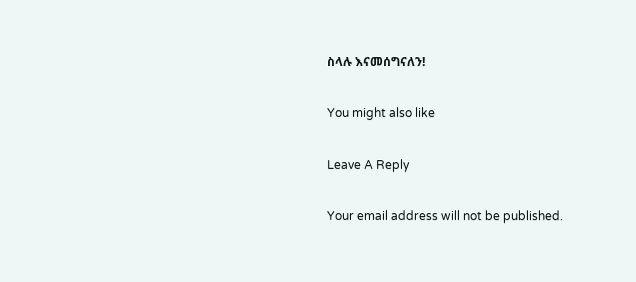ስላሉ እናመሰግናለን!

You might also like

Leave A Reply

Your email address will not be published.